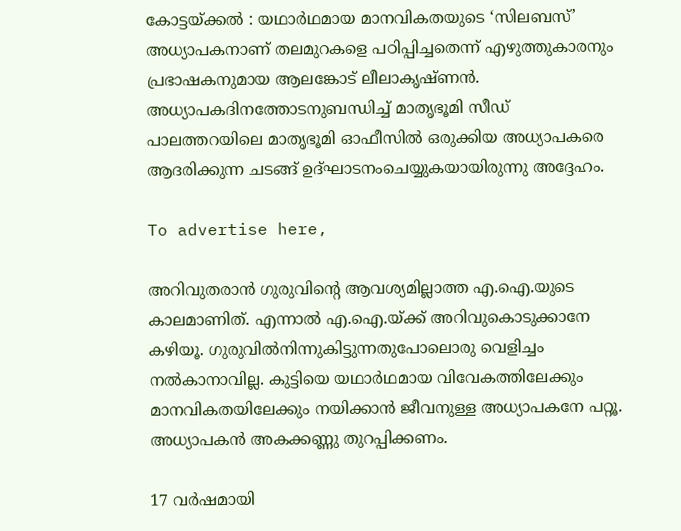കോട്ടയ്ക്കൽ : യഥാർഥമായ മാനവികതയുടെ ‘സിലബസ്‌’ അധ്യാപകനാണ് തലമുറകളെ പഠിപ്പിച്ചതെന്ന് എഴുത്തുകാരനും പ്രഭാഷകനുമായ ആലങ്കോട് ലീലാകൃഷ്ണൻ. അധ്യാപകദിനത്തോടനുബന്ധിച്ച് മാതൃഭൂമി സീഡ് പാലത്തറയിലെ മാതൃഭൂമി ഓഫീസിൽ ഒരുക്കിയ അധ്യാപകരെ ആദരിക്കുന്ന ചടങ്ങ് ഉദ്ഘാടനംചെയ്യുകയായിരുന്നു അദ്ദേഹം.

To advertise here,

അറിവുതരാൻ ഗുരുവിന്റെ ആവശ്യമില്ലാത്ത എ.ഐ.യുടെ കാലമാണിത്. എന്നാൽ എ.ഐ.യ്ക്ക് അറിവുകൊടുക്കാനേ കഴിയൂ. ഗുരുവിൽനിന്നുകിട്ടുന്നതുപോലൊരു വെളിച്ചം നൽകാനാവില്ല. കുട്ടിയെ യഥാർഥമായ വിവേകത്തിലേക്കും മാനവികതയിലേക്കും നയിക്കാൻ ജീവനുള്ള അധ്യാപകനേ പറ്റൂ. അധ്യാപകൻ അകക്കണ്ണു തുറപ്പിക്കണം.

17 വർഷമായി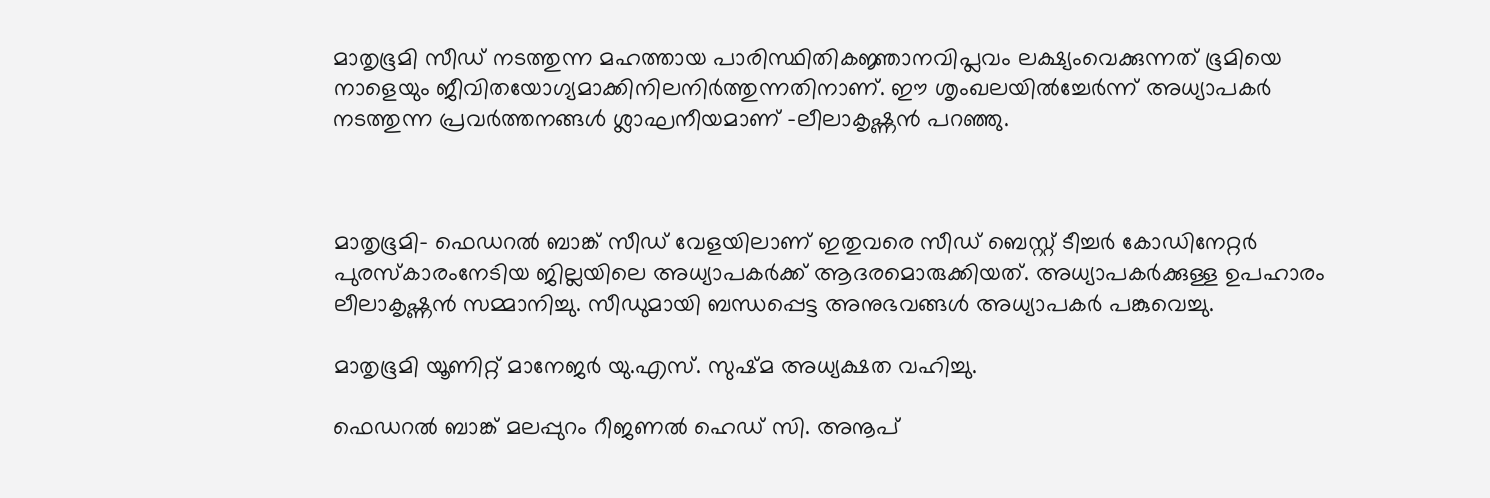മാതൃഭൂമി സീഡ് നടത്തുന്ന മഹത്തായ പാരിസ്ഥിതികജ്ഞാനവിപ്ലവം ലക്ഷ്യംവെക്കുന്നത് ഭൂമിയെ നാളെയും ജീവിതയോഗ്യമാക്കിനിലനിർത്തുന്നതിനാണ്. ഈ ശൃംഖലയിൽച്ചേർന്ന് അധ്യാപകർ നടത്തുന്ന പ്രവർത്തനങ്ങൾ ശ്ലാഘനീയമാണ് -ലീലാകൃഷ്ണൻ പറഞ്ഞു.



മാതൃഭൂമി- ഫെഡറൽ ബാങ്ക് സീഡ് വേളയിലാണ് ഇതുവരെ സീഡ് ബെസ്റ്റ് ടീച്ചർ കോഡിനേറ്റർ പുരസ്കാരംനേടിയ ജില്ലയിലെ അധ്യാപകർക്ക് ആദരമൊരുക്കിയത്. അധ്യാപകർക്കുള്ള ഉപഹാരം ലീലാകൃഷ്ണൻ സമ്മാനിച്ചു. സീഡുമായി ബന്ധപ്പെട്ട അനുഭവങ്ങൾ അധ്യാപകർ പങ്കുവെച്ചു.

മാതൃഭൂമി യൂണിറ്റ് മാനേജർ യു.എസ്. സുഷ്മ അധ്യക്ഷത വഹിച്ചു.

ഫെഡറൽ ബാങ്ക് മലപ്പുറം റീജണൽ ഹെഡ് സി. അനൂപ്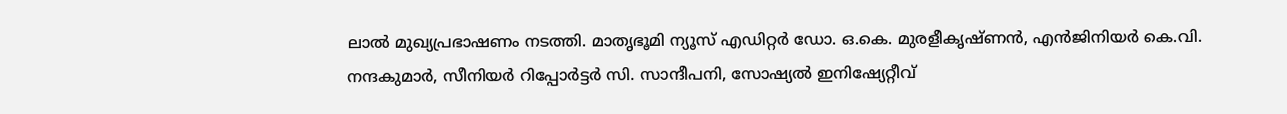ലാൽ മുഖ്യപ്രഭാഷണം നടത്തി. മാതൃഭൂമി ന്യൂസ് എഡിറ്റർ ഡോ. ഒ.കെ. മുരളീകൃഷ്ണൻ, എൻജിനിയർ കെ.വി. നന്ദകുമാർ, സീനിയർ റിപ്പോർട്ടർ സി. സാന്ദീപനി, സോഷ്യൽ ഇനിഷ്യേറ്റീവ്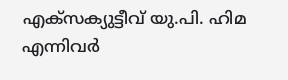എക്സക്യുട്ടീവ് യു.പി. ഹിമ എന്നിവർ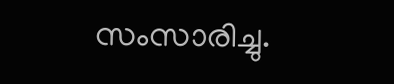സംസാരിച്ചു.